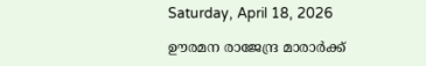Saturday, April 18, 2026

ഊരമന രാജേന്ദ്ര മാരാർക്ക്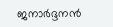ജനാർദ്ദനൻ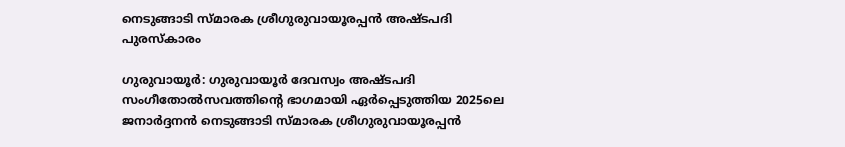നെടുങ്ങാടി സ്മാരക ശ്രീഗുരുവായൂരപ്പൻ അഷ്ടപദി പുരസ്കാരം

ഗുരുവായൂർ: ഗുരുവായൂർ ദേവസ്വം അഷ്ടപദി സംഗീതോൽസവത്തിൻ്റെ ഭാഗമായി ഏർപ്പെടുത്തിയ 2025ലെ ജനാർദ്ദനൻ നെടുങ്ങാടി സ്മാരക ശ്രീഗുരുവായൂരപ്പൻ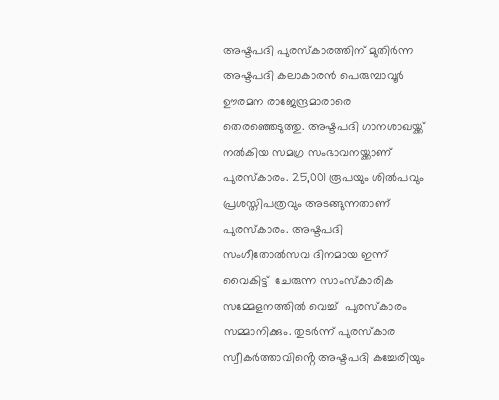അഷ്ടപദി പുരസ്കാരത്തിന് മുതിർന്ന അഷ്ടപദി കലാകാരൻ പെരുമ്പാവൂർ ഊരമന രാജേന്ദ്രമാരാരെ  തെരഞ്ഞെടുത്തു. അഷ്ടപദി ഗാനശാഖയ്ക്ക് നൽകിയ സമഗ്ര സംഭാവനയ്ക്കാണ് പുരസ്കാരം. 25,001 രൂപയും ശിൽപവും പ്രശസ്തിപത്രവും അടങ്ങുന്നതാണ് പുരസ്കാരം. അഷ്ടപദി സംഗീതോൽസവ ദിനമായ ഇന്ന് വൈകിട്ട്  ചേരുന്ന സാംസ്കാരിക സമ്മേളനത്തിൽ വെച്ച്  പുരസ്കാരം സമ്മാനിക്കും. തുടർന്ന് പുരസ്കാര സ്വീകർത്താവിൻ്റെ അഷ്ടപദി കച്ചേരിയും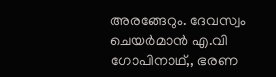അരങ്ങേറും. ദേവസ്വം ചെയർമാൻ എ.വി ഗോപിനാഥ്,, ഭരണ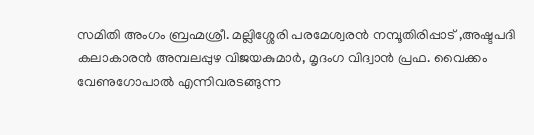സമിതി അംഗം ബ്രഹ്മശ്രീ. മല്ലിശ്ശേരി പരമേശ്വരൻ നമ്പൂതിരിപ്പാട് ,അഷ്ടപദി കലാകാരൻ അമ്പലപ്പുഴ വിജയകുമാർ, മൃദംഗ വിദ്വാൻ പ്രഫ. വൈക്കം വേണുഗോപാൽ എന്നിവരടങ്ങുന്ന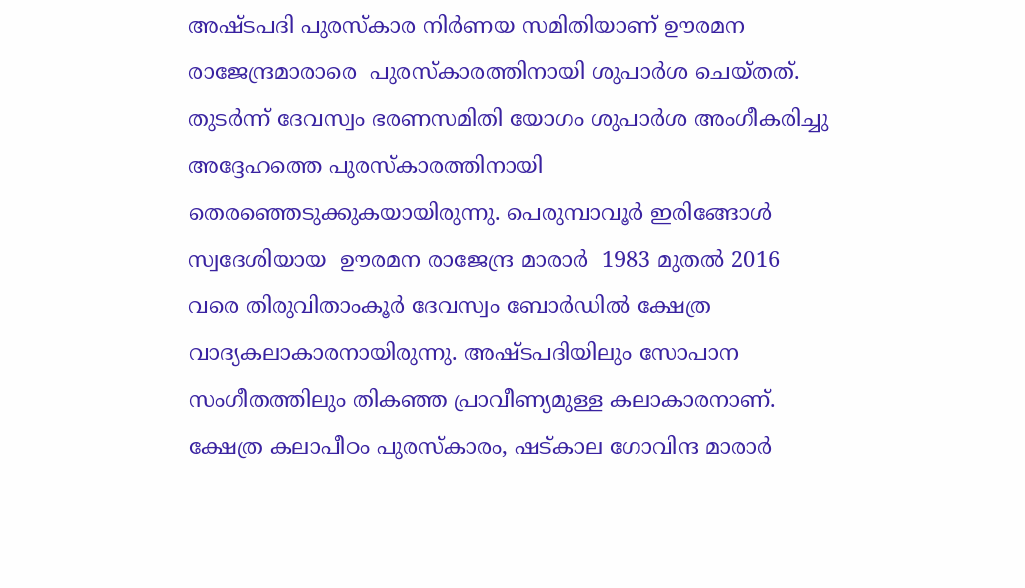അഷ്ടപദി പുരസ്കാര നിർണയ സമിതിയാണ് ഊരമന രാജേന്ദ്രമാരാരെ  പുരസ്കാരത്തിനായി ശുപാർശ ചെയ്തത്. തുടർന്ന് ദേവസ്വം ഭരണസമിതി യോഗം ശുപാർശ അംഗീകരിച്ചു അദ്ദേഹത്തെ പുരസ്കാരത്തിനായി തെരഞ്ഞെടുക്കുകയായിരുന്നു. പെരുമ്പാവൂർ ഇരിങ്ങോൾ  സ്വദേശിയായ  ഊരമന രാജേന്ദ്ര മാരാർ  1983 മുതൽ 2016 വരെ തിരുവിതാംകൂർ ദേവസ്വം ബോർഡിൽ ക്ഷേത്ര വാദ്യകലാകാരനായിരുന്നു. അഷ്ടപദിയിലും സോപാന സംഗീതത്തിലും തികഞ്ഞ പ്രാവീണ്യമുള്ള കലാകാരനാണ്. ക്ഷേത്ര കലാപീഠം പുരസ്കാരം, ഷട്കാല ഗോവിന്ദ മാരാർ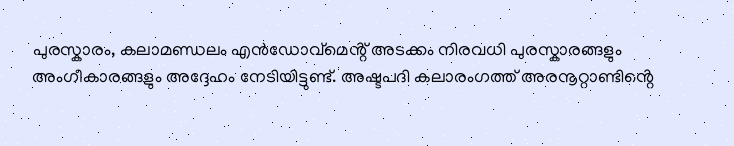പുരസ്കാരം, കലാമണ്ഡലം എൻഡോവ്മെൻ്റ് അടക്കം നിരവധി പുരസ്കാരങ്ങളും അംഗീകാരങ്ങളും അദ്ദേഹം നേടിയിട്ടുണ്ട്. അഷ്ടപദി കലാരംഗത്ത് അരനൂറ്റാണ്ടിൻ്റെ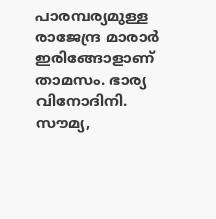പാരമ്പര്യമുള്ള രാജേന്ദ്ര മാരാർ ഇരിങ്ങോളാണ് താമസം. ഭാര്യ വിനോദിനി. സൗമ്യ,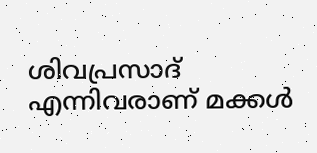ശിവപ്രസാദ് എന്നിവരാണ് മക്കൾ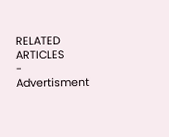RELATED ARTICLES
- Advertisment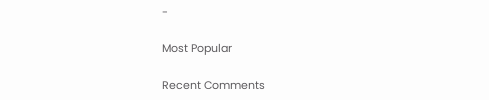-

Most Popular

Recent Comments